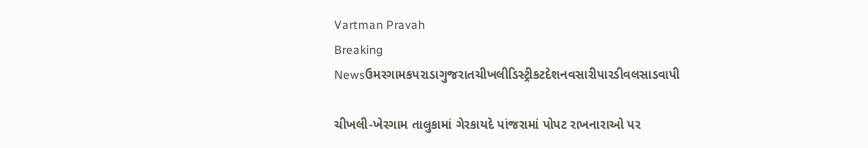Vartman Pravah
Breaking Newsઉમરગામકપરાડાગુજરાતચીખલીડિસ્ટ્રીકટદેશનવસારીપારડીવલસાડવાપી

ચીખલી-ખેરગામ તાલુકામાં ગેરકાયદે પાંજરામાં પોપટ રાખનારાઓ પર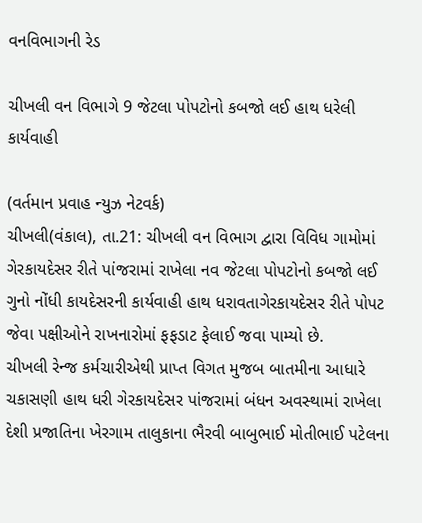વનવિભાગની રેડ

ચીખલી વન વિભાગે 9 જેટલા પોપટોનો કબજો લઈ હાથ ધરેલી કાર્યવાહી

(વર્તમાન પ્રવાહ ન્‍યુઝ નેટવર્ક)
ચીખલી(વંકાલ), તા.21: ચીખલી વન વિભાગ દ્વારા વિવિધ ગામોમાં ગેરકાયદેસર રીતે પાંજરામાં રાખેલા નવ જેટલા પોપટોનો કબજો લઈ ગુનો નોંધી કાયદેસરની કાર્યવાહી હાથ ધરાવતાગેરકાયદેસર રીતે પોપટ જેવા પક્ષીઓને રાખનારોમાં ફફડાટ ફેલાઈ જવા પામ્‍યો છે.
ચીખલી રેન્‍જ કર્મચારીએથી પ્રાપ્ત વિગત મુજબ બાતમીના આધારે ચકાસણી હાથ ધરી ગેરકાયદેસર પાંજરામાં બંધન અવસ્‍થામાં રાખેલા દેશી પ્રજાતિના ખેરગામ તાલુકાના ભૈરવી બાબુભાઈ મોતીભાઈ પટેલના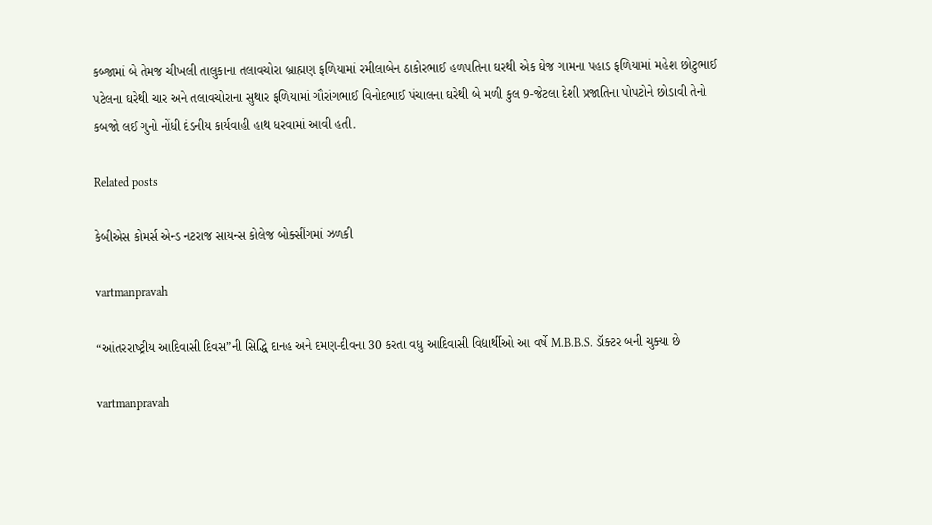કબ્‍જામાં બે તેમજ ચીખલી તાલુકાના તલાવચોરા બ્રાહ્મણ ફળિયામાં રમીલાબેન ઠાકોરભાઈ હળપતિના ઘરથી એક ઘેજ ગામના પહાડ ફળિયામાં મહેશ છોટુભાઈ પટેલના ઘરેથી ચાર અને તલાવચોરાના સુથાર ફળિયામાં ગૌરાંગભાઈ વિનોદભાઈ પંચાલના ઘરેથી બે મળી કુલ 9-જેટલા દેશી પ્રજાતિના પોપટોને છોડાવી તેનો કબજો લઈ ગુનો નોંધી દંડનીય કાર્યવાહી હાથ ધરવામાં આવી હતી.

Related posts

કેબીએસ કોમર્સ એન્‍ડ નટરાજ સાયન્‍સ કોલેજ બોક્‍સીંગમાં ઝળકી

vartmanpravah

“આંતરરાષ્‍ટ્રીય આદિવાસી દિવસ”ની સિદ્ધિ દાનહ અને દમણ-દીવના 30 કરતા વધુ આદિવાસી વિદ્યાર્થીઓ આ વર્ષે M.B.B.S. ડૉક્‍ટર બની ચુક્‍યા છે

vartmanpravah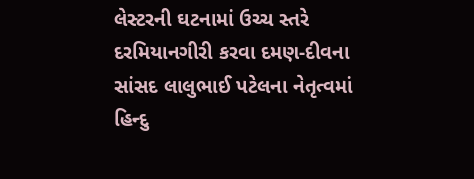લેસ્‍ટરની ઘટનામાં ઉચ્‍ચ સ્‍તરે દરમિયાનગીરી કરવા દમણ-દીવના સાંસદ લાલુભાઈ પટેલના નેતૃત્‍વમાં હિન્‍દુ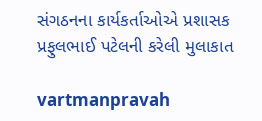સંગઠનના કાર્યકર્તાઓએ પ્રશાસક પ્રફુલભાઈ પટેલની કરેલી મુલાકાત

vartmanpravah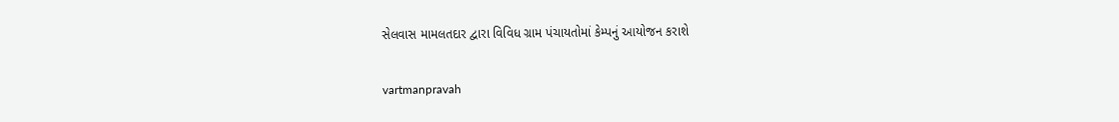સેલવાસ મામલતદાર દ્વારા વિવિધ ગ્રામ પંચાયતોમાં કેમ્‍પનું આયોજન કરાશે

vartmanpravah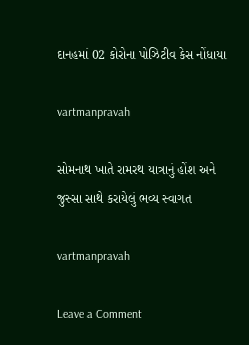દાનહમાં 02 કોરોના પોઝિટીવ કેસ નોંધાયા

vartmanpravah

સોમનાથ ખાતે રામરથ યાત્રાનું હોંશ અને જુસ્‍સા સાથે કરાયેલું ભવ્‍ય સ્‍વાગત

vartmanpravah

Leave a Comment